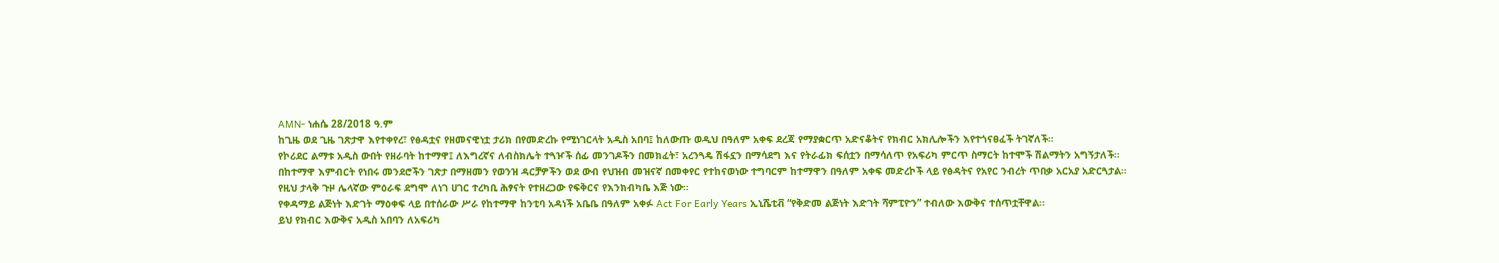AMN- ነሐሴ 28/2018 ዓ.ም
ከጊዜ ወደ ጊዜ ገጽታዋ እየተቀየረ፣ የፅዳቷና የዘመናዊነቷ ታሪክ በየመድረኩ የሚነገርላት አዲስ አበባ፤ ከለውጡ ወዲህ በዓለም አቀፍ ደረጃ የማያቋርጥ አድናቆትና የክብር አክሊሎችን እየተጎናፀፈች ትገኛለች።
የኮሪደር ልማቱ አዲስ ውበት የዘራባት ከተማዋ፤ ለእግረኛና ለብስክሌት ተጓዦች ሰፊ መንገዶችን በመክፈት፣ አረንጓዴ ሽፋኗን በማሳደግ እና የትራፊክ ፍሰቷን በማሳለጥ የአፍሪካ ምርጥ ስማርት ከተሞች ሽልማትን አግኝታለች።
በከተማዋ እምብርት የነበሩ መንደሮችን ገጽታ በማዘመን የወንዝ ዳርቻዎችን ወደ ውብ የህዝብ መዝናኛ በመቀየር የተከናወነው ተግባርም ከተማዋን በዓለም አቀፍ መድረኮች ላይ የፅዳትና የአየር ንብረት ጥበቃ አርአያ አድርጓታል።
የዚህ ታላቅ ጉዞ ሌላኛው ምዕራፍ ደግሞ ለነገ ሀገር ተረካቢ ሕፃናት የተዘረጋው የፍቅርና የእንክብካቤ እጅ ነው።
የቀዳማይ ልጅነት እድገት ማዕቀፍ ላይ በተሰራው ሥራ የከተማዋ ከንቲባ አዳነች አቤቤ በዓለም አቀፉ Act For Early Years ኢኒሼቲቭ “የቅድመ ልጅነት እድገት ሻምፒዮን” ተብለው እውቅና ተሰጥቷቸዋል፡፡
ይህ የክብር እውቅና አዲስ አበባን ለአፍሪካ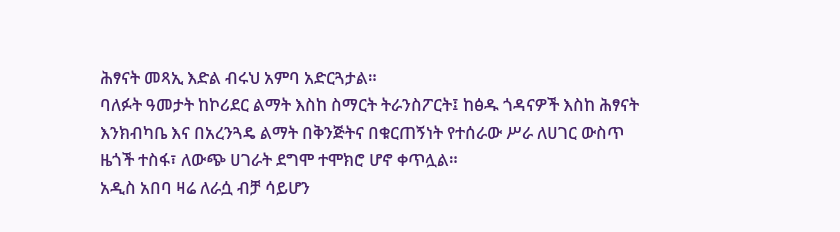ሕፃናት መጻኢ እድል ብሩህ አምባ አድርጓታል።
ባለፉት ዓመታት ከኮሪደር ልማት እስከ ስማርት ትራንስፖርት፤ ከፅዱ ጎዳናዎች እስከ ሕፃናት እንክብካቤ እና በአረንጓዴ ልማት በቅንጅትና በቁርጠኝነት የተሰራው ሥራ ለሀገር ውስጥ ዜጎች ተስፋ፣ ለውጭ ሀገራት ደግሞ ተሞክሮ ሆኖ ቀጥሏል።
አዲስ አበባ ዛሬ ለራሷ ብቻ ሳይሆን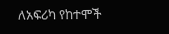ለአፍሪካ የከተሞች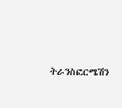ትራንስፎርሜሽን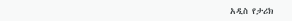አዲስ የታሪክ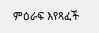ምዕራፍ እየጻፈች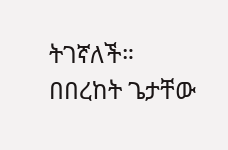ትገኛለች።
በበረከት ጌታቸው